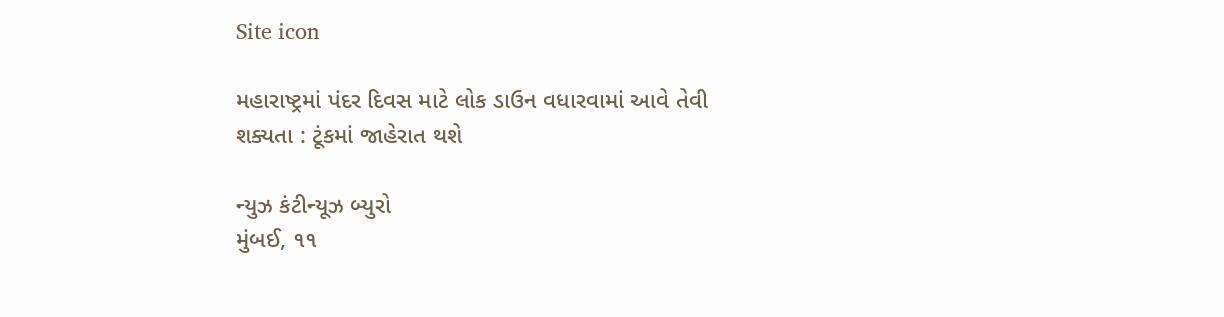Site icon

મહારાષ્ટ્રમાં પંદર દિવસ માટે લોક ડાઉન વધારવામાં આવે તેવી શક્યતા : ટૂંકમાં જાહેરાત થશે

ન્યુઝ કંટીન્યૂઝ બ્યુરો
મુંબઈ, ૧૧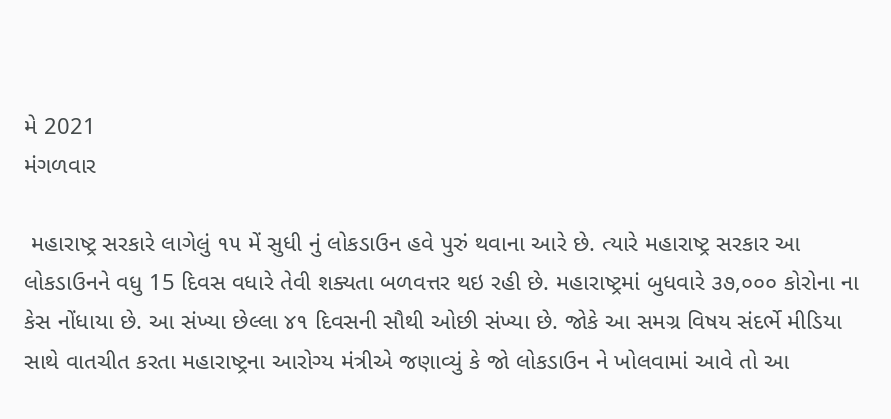મે 2021
મંગળવાર

 મહારાષ્ટ્ર સરકારે લાગેલું ૧૫ મેં સુધી નું લોકડાઉન હવે પુરું થવાના આરે છે. ત્યારે મહારાષ્ટ્ર સરકાર આ લોકડાઉનને વધુ 15 દિવસ વધારે તેવી શક્યતા બળવત્તર થઇ રહી છે. મહારાષ્ટ્રમાં બુધવારે ૩૭,૦૦૦ કોરોના ના કેસ નોંધાયા છે. આ સંખ્યા છેલ્લા ૪૧ દિવસની સૌથી ઓછી સંખ્યા છે. જોકે આ સમગ્ર વિષય સંદર્ભે મીડિયા સાથે વાતચીત કરતા મહારાષ્ટ્રના આરોગ્ય મંત્રીએ જણાવ્યું કે જો લોકડાઉન ને ખોલવામાં આવે તો આ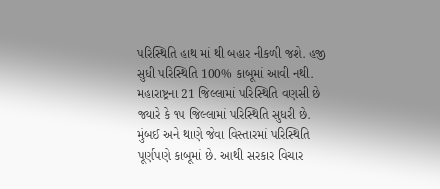પરિસ્થિતિ હાથ માં થી બહાર નીકળી જશે. હજી સુધી પરિસ્થિતિ 100% કાબૂમાં આવી નથી. મહારાષ્ટ્રના 21 જિલ્લામાં પરિસ્થિતિ વણસી છે જ્યારે કે ૧૫ જિલ્લામાં પરિસ્થિતિ સુધરી છે. મુંબઈ અને થાણે જેવા વિસ્તારમાં પરિસ્થિતિ પૂર્ણપણે કાબૂમાં છે. આથી સરકાર વિચાર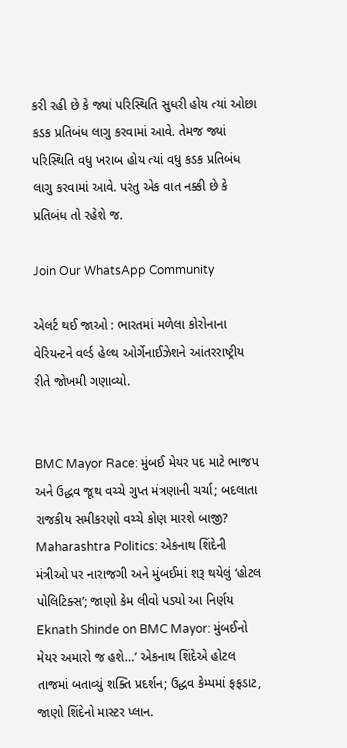કરી રહી છે કે જ્યાં પરિસ્થિતિ સુધરી હોય ત્યાં ઓછા કડક પ્રતિબંધ લાગુ કરવામાં આવે. તેમજ જ્યાં પરિસ્થિતિ વધુ ખરાબ હોય ત્યાં વધુ કડક પ્રતિબંધ લાગુ કરવામાં આવે. પરંતુ એક વાત નક્કી છે કે પ્રતિબંધ તો રહેશે જ.

Join Our WhatsApp Community

એલર્ટ થઈ જાઓ : ભારતમાં મળેલા કોરોનાના વેરિયન્ટને વર્લ્ડ હેલ્થ ઓર્ગેનાઈઝેશને આંતરરાષ્ટ્રીય રીતે જોખમી ગણાવ્યો.


BMC Mayor Race: મુંબઈ મેયર પદ માટે ભાજપ અને ઉદ્ધવ જૂથ વચ્ચે ગુપ્ત મંત્રણાની ચર્ચા; બદલાતા રાજકીય સમીકરણો વચ્ચે કોણ મારશે બાજી?
Maharashtra Politics: એકનાથ શિંદેની મંત્રીઓ પર નારાજગી અને મુંબઈમાં શરૂ થયેલું ‘હોટલ પોલિટિક્સ’; જાણો કેમ લીવો પડ્યો આ નિર્ણય
Eknath Shinde on BMC Mayor: મુંબઈનો મેયર અમારો જ હશે…’ એકનાથ શિંદેએ હોટલ તાજમાં બતાવ્યું શક્તિ પ્રદર્શન; ઉદ્ધવ કેમ્પમાં ફફડાટ, જાણો શિંદેનો માસ્ટર પ્લાન.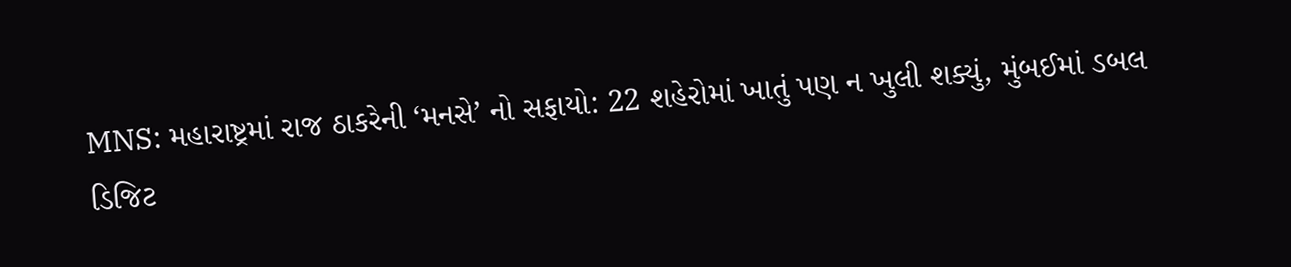MNS: મહારાષ્ટ્રમાં રાજ ઠાકરેની ‘મનસે’ નો સફાયો: 22 શહેરોમાં ખાતું પણ ન ખુલી શક્યું, મુંબઈમાં ડબલ ડિજિટ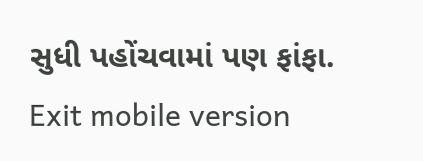સુધી પહોંચવામાં પણ ફાંફા.
Exit mobile version